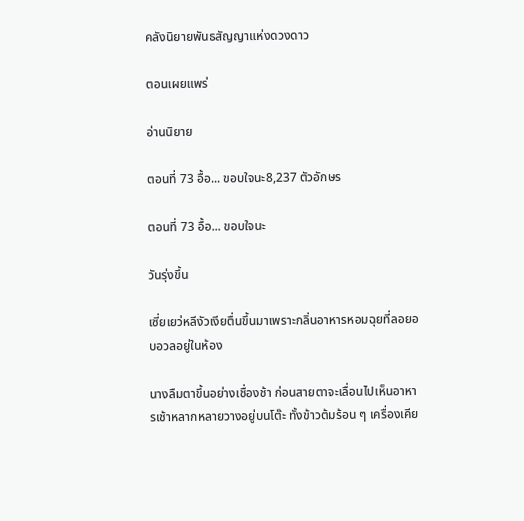คลังนิยายพันธสัญญาแห่งดวงดาว

ตอนเผยแพร่

อ่านนิยาย

ตอนที่ 73 อื้อ... ขอบใจนะ8,237 ตัวอักษร

ตอนที่ 73 อื้อ... ขอบใจนะ

วันรุ่งขึ้น

เซี่ยเยว่หลีงัวเงียตื่นขึ้นมาเพราะกลิ่นอาหารหอมฉุยที่ลอยอบอวลอยู่ในห้อง

นางลืมตาขึ้นอย่างเชื่องช้า ก่อนสายตาจะเลื่อนไปเห็นอาหารเช้าหลากหลายวางอยู่บนโต๊ะ ทั้งข้าวต้มร้อน ๆ เครื่องเคีย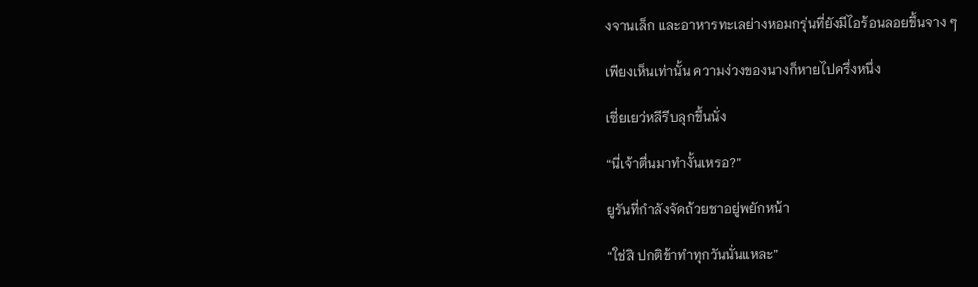งจานเล็ก และอาหารทะเลย่างหอมกรุ่นที่ยังมีไอร้อนลอยขึ้นจาง ๆ

เพียงเห็นเท่านั้น ความง่วงของนางก็หายไปครึ่งหนึ่ง

เซี่ยเยว่หลีรีบลุกขึ้นนั่ง

“นี่เจ้าตื่นมาทำงั้นเหรอ?”

ยูรันที่กำลังจัดถ้วยชาอยู่พยักหน้า

“ใช่สิ ปกติข้าทำทุกวันนั่นแหละ”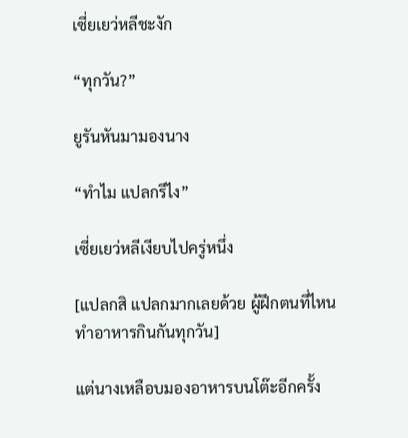เซี่ยเยว่หลีชะงัก

“ทุกวัน?”

ยูรันหันมามองนาง

“ทำไม แปลกรึไง”

เซี่ยเยว่หลีเงียบไปครู่หนึ่ง

[แปลกสิ แปลกมากเลยด้วย ผู้ฝึกตนที่ไหนทำอาหารกินกันทุกวัน]

แต่นางเหลือบมองอาหารบนโต๊ะอีกครั้ง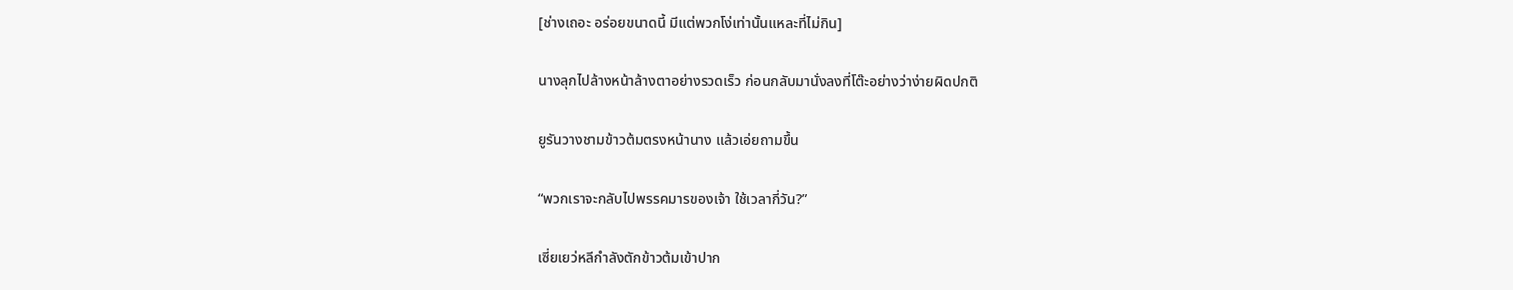[ช่างเถอะ อร่อยขนาดนี้ มีแต่พวกโง่เท่านั้นแหละที่ไม่กิน]

นางลุกไปล้างหน้าล้างตาอย่างรวดเร็ว ก่อนกลับมานั่งลงที่โต๊ะอย่างว่าง่ายผิดปกติ

ยูรันวางชามข้าวต้มตรงหน้านาง แล้วเอ่ยถามขึ้น

“พวกเราจะกลับไปพรรคมารของเจ้า ใช้เวลากี่วัน?”

เซี่ยเยว่หลีกำลังตักข้าวต้มเข้าปาก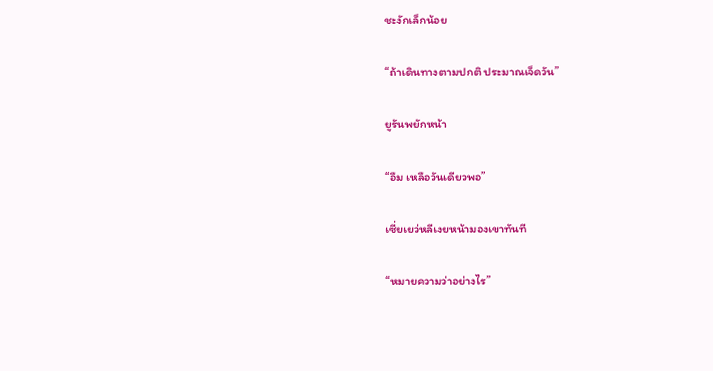ชะงักเล็กน้อย

“ถ้าเดินทางตามปกติ ประมาณเจ็ดวัน”

ยูรันพยักหน้า

“อืม เหลือวันเดียวพอ”

เซี่ยเยว่หลีเงยหน้ามองเขาทันที

“หมายความว่าอย่างไร”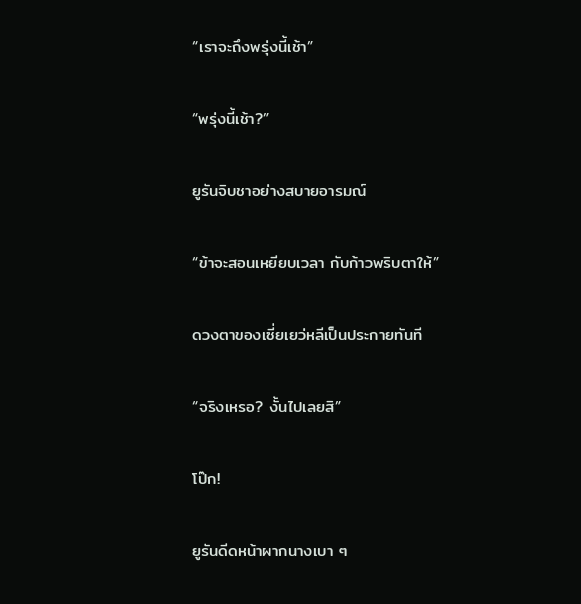“เราจะถึงพรุ่งนี้เช้า”

“พรุ่งนี้เช้า?”

ยูรันจิบชาอย่างสบายอารมณ์

“ข้าจะสอนเหยียบเวลา กับก้าวพริบตาให้”

ดวงตาของเซี่ยเยว่หลีเป็นประกายทันที

“จริงเหรอ? งั้นไปเลยสิ”

โป๊ก!

ยูรันดีดหน้าผากนางเบา ๆ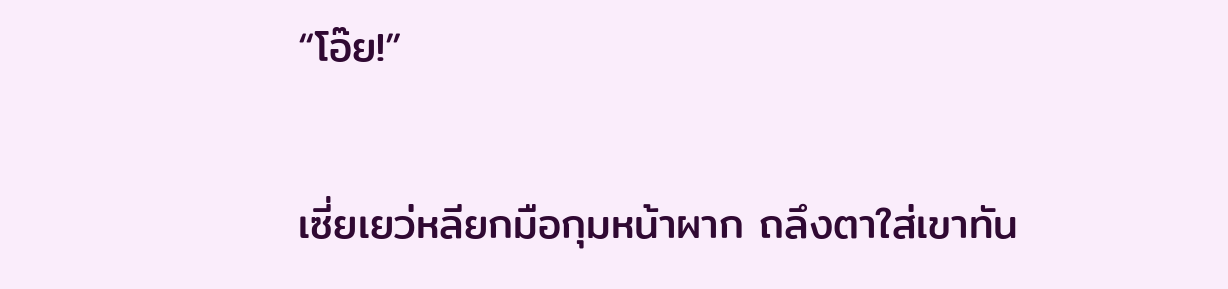“โอ๊ย!”

เซี่ยเยว่หลียกมือกุมหน้าผาก ถลึงตาใส่เขาทัน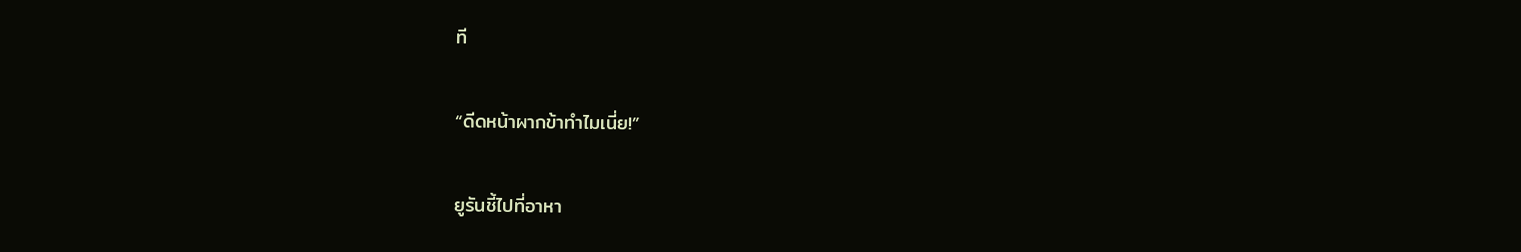ที

“ดีดหน้าผากข้าทำไมเนี่ย!”

ยูรันชี้ไปที่อาหา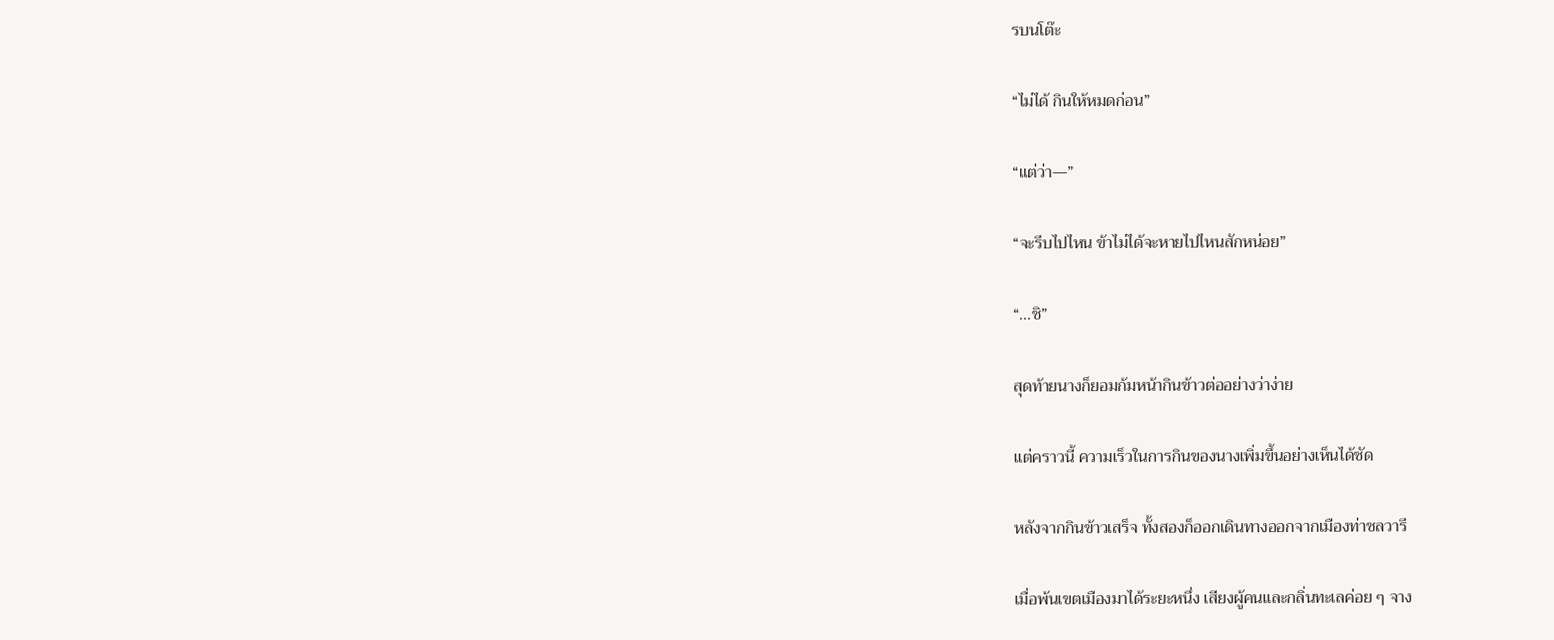รบนโต๊ะ

“ไม่ได้ กินให้หมดก่อน”

“แต่ว่า—”

“จะรีบไปไหน ข้าไม่ได้จะหายไปไหนสักหน่อย”

“...ชิ”

สุดท้ายนางก็ยอมก้มหน้ากินข้าวต่ออย่างว่าง่าย

แต่คราวนี้ ความเร็วในการกินของนางเพิ่มขึ้นอย่างเห็นได้ชัด

หลังจากกินข้าวเสร็จ ทั้งสองก็ออกเดินทางออกจากเมืองท่าชลวารี

เมื่อพ้นเขตเมืองมาได้ระยะหนึ่ง เสียงผู้คนและกลิ่นทะเลค่อย ๆ จาง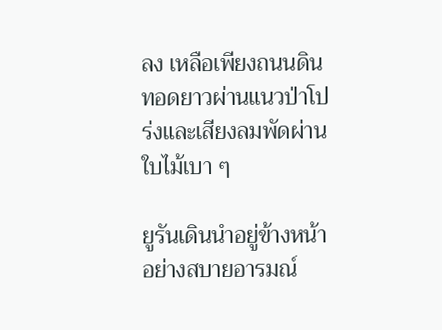ลง เหลือเพียงถนนดินทอดยาวผ่านแนวป่าโปร่งและเสียงลมพัดผ่านใบไม้เบา ๆ

ยูรันเดินนำอยู่ข้างหน้าอย่างสบายอารมณ์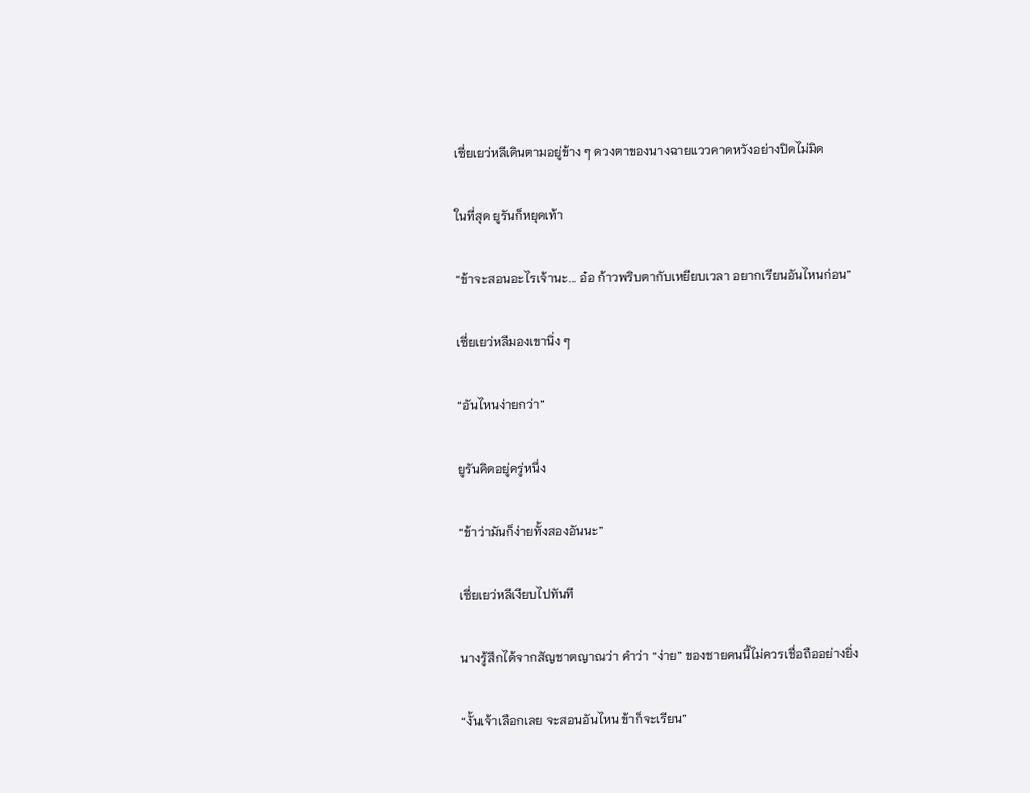เซี่ยเยว่หลีเดินตามอยู่ข้าง ๆ ดวงตาของนางฉายแววคาดหวังอย่างปิดไม่มิด

ในที่สุด ยูรันก็หยุดเท้า

“ข้าจะสอนอะไรเจ้านะ... อ๋อ ก้าวพริบตากับเหยียบเวลา อยากเรียนอันไหนก่อน”

เซี่ยเยว่หลีมองเขานิ่ง ๆ

“อันไหนง่ายกว่า”

ยูรันคิดอยู่ครู่หนึ่ง

“ข้าว่ามันก็ง่ายทั้งสองอันนะ”

เซี่ยเยว่หลีเงียบไปทันที

นางรู้สึกได้จากสัญชาตญาณว่า คำว่า “ง่าย” ของชายคนนี้ไม่ควรเชื่อถืออย่างยิ่ง

“งั้นเจ้าเลือกเลย จะสอนอันไหน ข้าก็จะเรียน”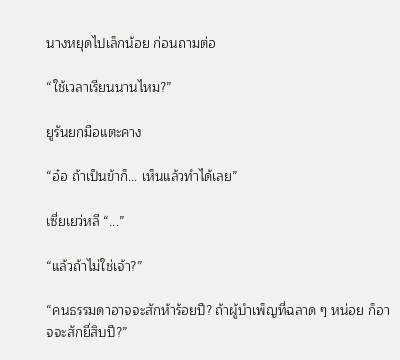นางหยุดไปเล็กน้อย ก่อนถามต่อ

“ใช้เวลาเรียนนานไหม?”

ยูรันยกมือแตะคาง

“อ๋อ ถ้าเป็นข้าก็... เห็นแล้วทำได้เลย”

เซี่ยเยว่หลี “...”

“แล้วถ้าไม่ใช่เจ้า?”

“คนธรรมดาอาจจะสักห้าร้อยปี? ถ้าผู้บำเพ็ญที่ฉลาด ๆ หน่อย ก็อาจจะสักยี่สิบปี?”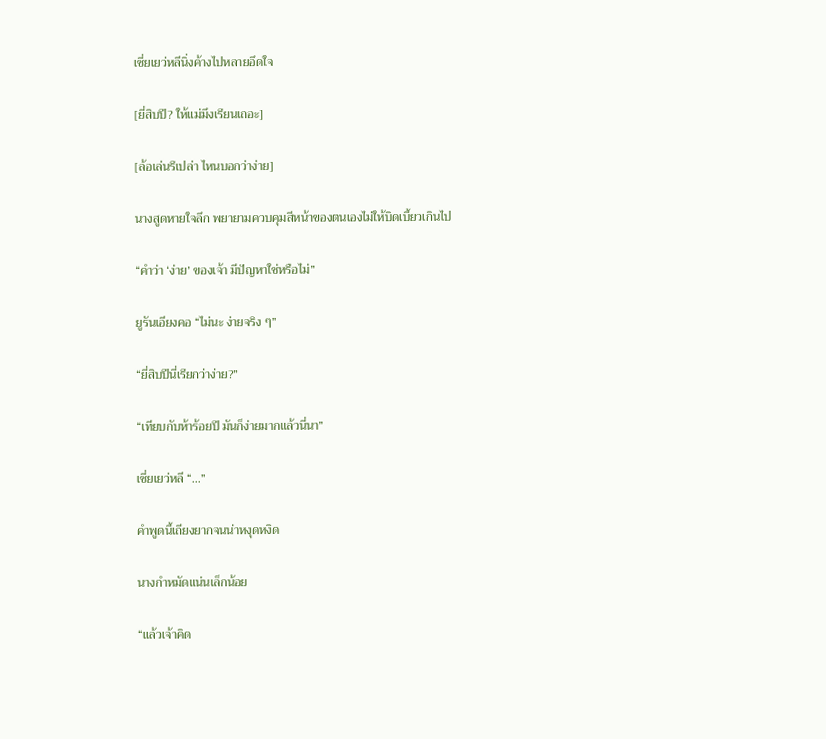เซี่ยเยว่หลีนิ่งค้างไปหลายอึดใจ

[ยี่สิบปี? ให้แม่มึงเรียนเถอะ]

[ล้อเล่นรึเปล่า ไหนบอกว่าง่าย]

นางสูดหายใจลึก พยายามควบคุมสีหน้าของตนเองไม่ให้บิดเบี้ยวเกินไป

“คำว่า ‘ง่าย’ ของเจ้า มีปัญหาใช่หรือไม่”

ยูรันเอียงคอ “ไม่นะ ง่ายจริง ๆ”

“ยี่สิบปีนี่เรียกว่าง่าย?”

“เทียบกับห้าร้อยปี มันก็ง่ายมากแล้วนี่นา”

เซี่ยเยว่หลี “...”

คำพูดนี้เถียงยากจนน่าหงุดหงิด

นางกำหมัดแน่นเล็กน้อย

“แล้วเจ้าคิด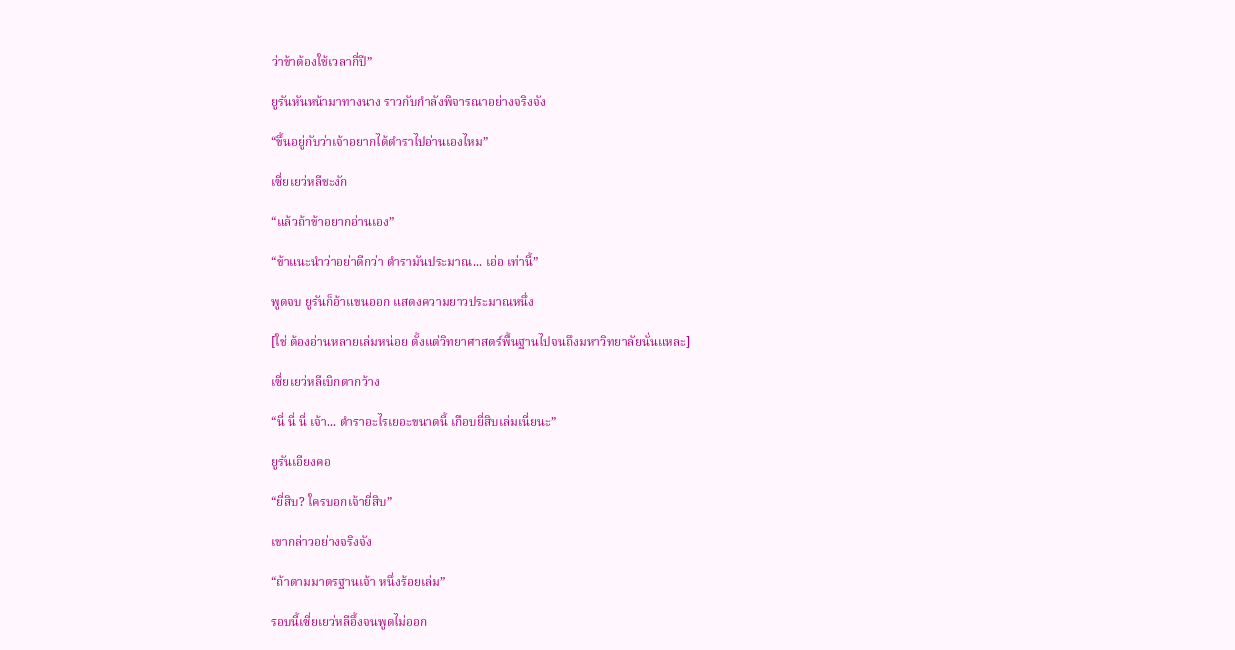ว่าข้าต้องใช้เวลากี่ปี”

ยูรันหันหน้ามาทางนาง ราวกับกำลังพิจารณาอย่างจริงจัง

“ขึ้นอยู่กับว่าเจ้าอยากได้ตำราไปอ่านเองไหม”

เซี่ยเยว่หลีชะงัก

“แล้วถ้าข้าอยากอ่านเอง”

“ข้าแนะนำว่าอย่าดีกว่า ตำรามันประมาณ... เอ่อ เท่านี้”

พูดจบ ยูรันก็อ้าแขนออก แสดงความยาวประมาณหนึ่ง

[ใช่ ต้องอ่านหลายเล่มหน่อย ตั้งแต่วิทยาศาสตร์พื้นฐานไปจนถึงมหาวิทยาลัยนั่นแหละ]

เซี่ยเยว่หลีเบิกตากว้าง

“นี่ นี่ นี่ เจ้า... ตำราอะไรเยอะขนาดนี้ เกือบยี่สิบเล่มเนี่ยนะ”

ยูรันเอียงคอ

“ยี่สิบ? ใครบอกเจ้ายี่สิบ”

เขากล่าวอย่างจริงจัง

“ถ้าตามมาตรฐานเจ้า หนึ่งร้อยเล่ม”

รอบนี้เซี่ยเยว่หลีอึ้งจนพูดไม่ออก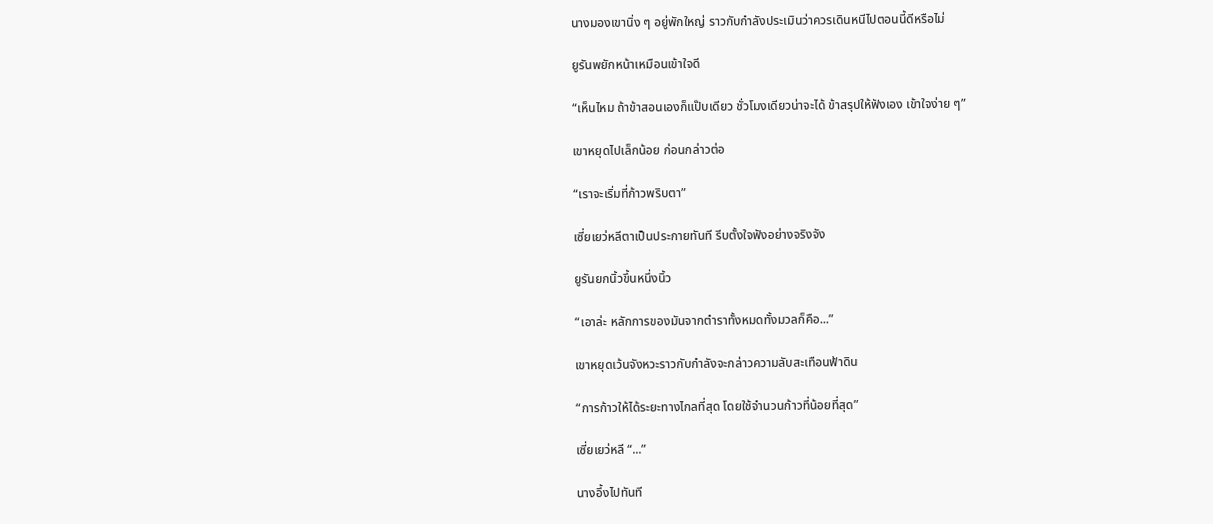นางมองเขานิ่ง ๆ อยู่พักใหญ่ ราวกับกำลังประเมินว่าควรเดินหนีไปตอนนี้ดีหรือไม่

ยูรันพยักหน้าเหมือนเข้าใจดี

“เห็นไหม ถ้าข้าสอนเองก็แป๊บเดียว ชั่วโมงเดียวน่าจะได้ ข้าสรุปให้ฟังเอง เข้าใจง่าย ๆ”

เขาหยุดไปเล็กน้อย ก่อนกล่าวต่อ

“เราจะเริ่มที่ก้าวพริบตา”

เซี่ยเยว่หลีตาเป็นประกายทันที รีบตั้งใจฟังอย่างจริงจัง

ยูรันยกนิ้วขึ้นหนึ่งนิ้ว

“เอาล่ะ หลักการของมันจากตำราทั้งหมดทั้งมวลก็คือ...”

เขาหยุดเว้นจังหวะราวกับกำลังจะกล่าวความลับสะเทือนฟ้าดิน

“การก้าวให้ได้ระยะทางไกลที่สุด โดยใช้จำนวนก้าวที่น้อยที่สุด”

เซี่ยเยว่หลี “...”

นางอึ้งไปทันที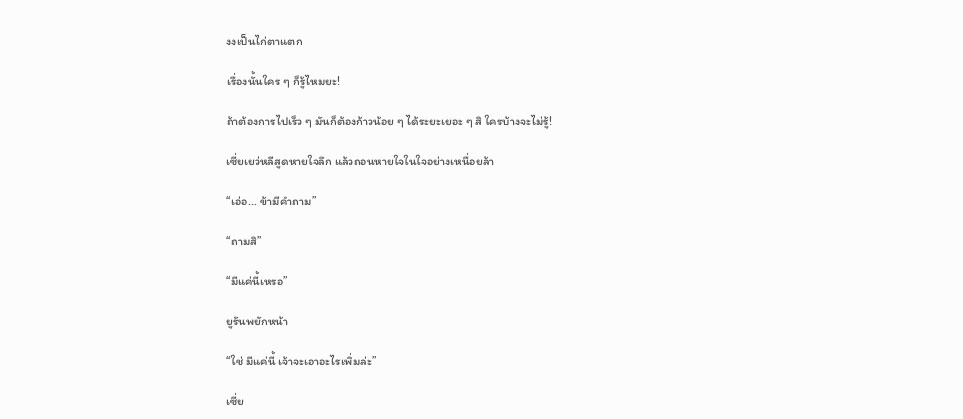งงเป็นไก่ตาแตก

เรื่องนั้นใคร ๆ ก็รู้ไหมยะ!

ถ้าต้องการไปเร็ว ๆ มันก็ต้องก้าวน้อย ๆ ได้ระยะเยอะ ๆ สิ ใครบ้างจะไม่รู้!

เซี่ยเยว่หลีสูดหายใจลึก แล้วถอนหายใจในใจอย่างเหนื่อยล้า

“เอ่อ... ข้ามีคำถาม”

“ถามสิ”

“มีแค่นี้เหรอ”

ยูรันพยักหน้า

“ใช่ มีแค่นี้ เจ้าจะเอาอะไรเพิ่มล่ะ”

เซี่ย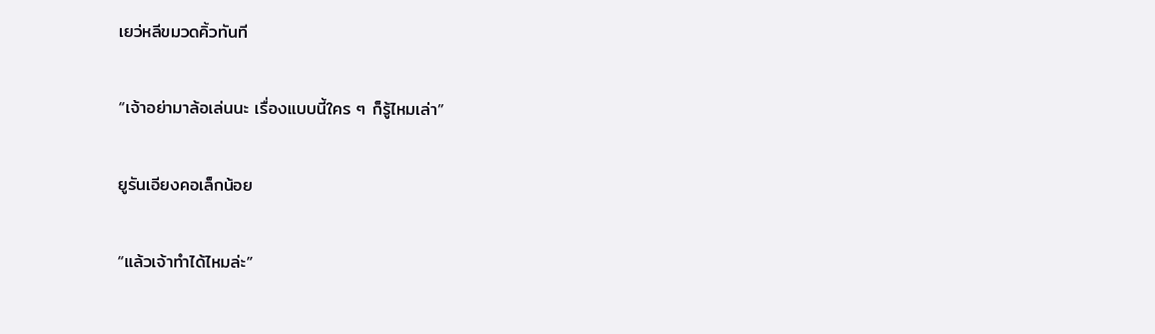เยว่หลีขมวดคิ้วทันที

“เจ้าอย่ามาล้อเล่นนะ เรื่องแบบนี้ใคร ๆ ก็รู้ไหมเล่า”

ยูรันเอียงคอเล็กน้อย

“แล้วเจ้าทำได้ไหมล่ะ”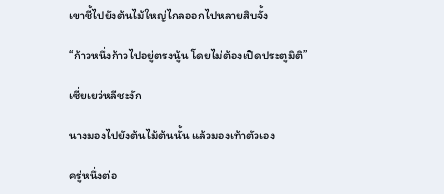เขาชี้ไปยังต้นไม้ใหญ่ไกลออกไปหลายสิบจั้ง

“ก้าวหนึ่งก้าวไปอยู่ตรงนู้น โดยไม่ต้องเปิดประตูมิติ”

เซี่ยเยว่หลีชะงัก

นางมองไปยังต้นไม้ต้นนั้น แล้วมองเท้าตัวเอง

ครู่หนึ่งต่อ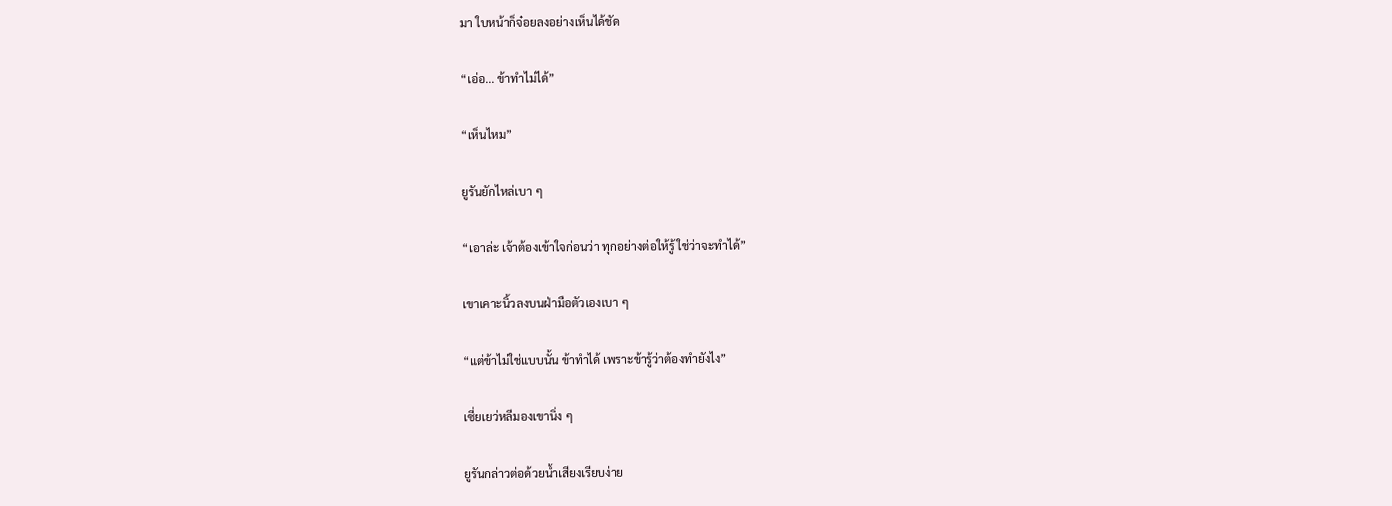มา ใบหน้าก็จ๋อยลงอย่างเห็นได้ชัด

“เอ่อ... ข้าทำไม่ได้”

“เห็นไหม”

ยูรันยักไหล่เบา ๆ

“เอาล่ะ เจ้าต้องเข้าใจก่อนว่า ทุกอย่างต่อให้รู้ ใช่ว่าจะทำได้”

เขาเคาะนิ้วลงบนฝ่ามือตัวเองเบา ๆ

“แต่ข้าไม่ใช่แบบนั้น ข้าทำได้ เพราะข้ารู้ว่าต้องทำยังไง”

เซี่ยเยว่หลีมองเขานิ่ง ๆ

ยูรันกล่าวต่อด้วยน้ำเสียงเรียบง่าย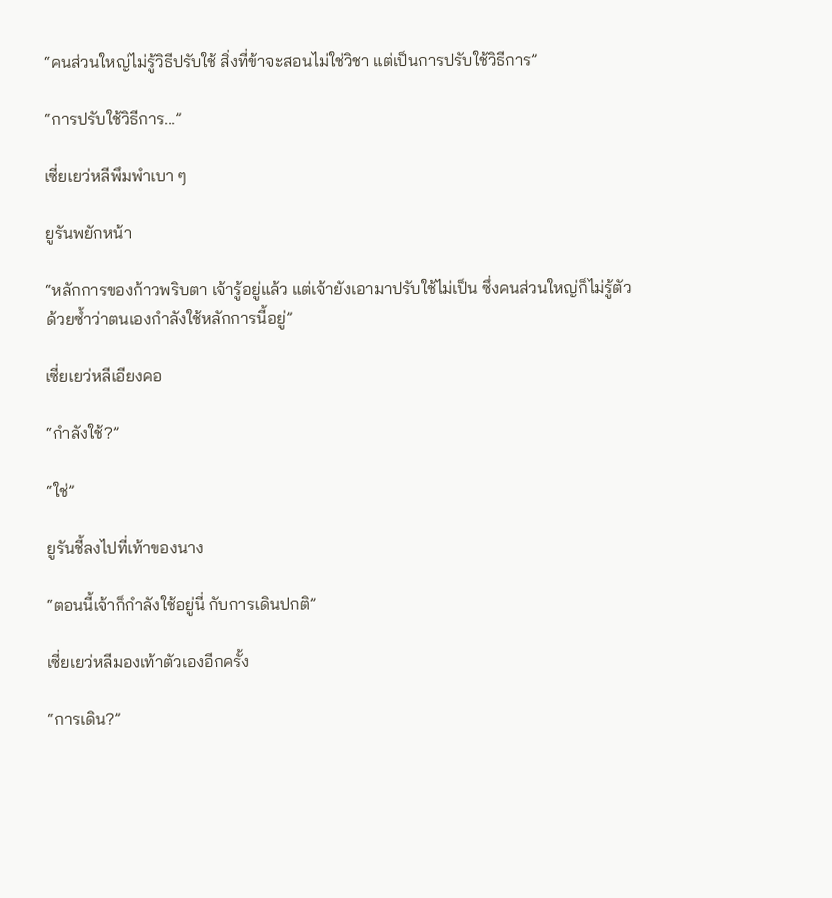“คนส่วนใหญ่ไม่รู้วิธีปรับใช้ สิ่งที่ข้าจะสอนไม่ใช่วิชา แต่เป็นการปรับใช้วิธีการ”

“การปรับใช้วิธีการ...”

เซี่ยเยว่หลีพึมพำเบา ๆ

ยูรันพยักหน้า

“หลักการของก้าวพริบตา เจ้ารู้อยู่แล้ว แต่เจ้ายังเอามาปรับใช้ไม่เป็น ซึ่งคนส่วนใหญ่ก็ไม่รู้ตัวด้วยซ้ำว่าตนเองกำลังใช้หลักการนี้อยู่”

เซี่ยเยว่หลีเอียงคอ

“กำลังใช้?”

“ใช่”

ยูรันชี้ลงไปที่เท้าของนาง

“ตอนนี้เจ้าก็กำลังใช้อยู่นี่ กับการเดินปกติ”

เซี่ยเยว่หลีมองเท้าตัวเองอีกครั้ง

“การเดิน?”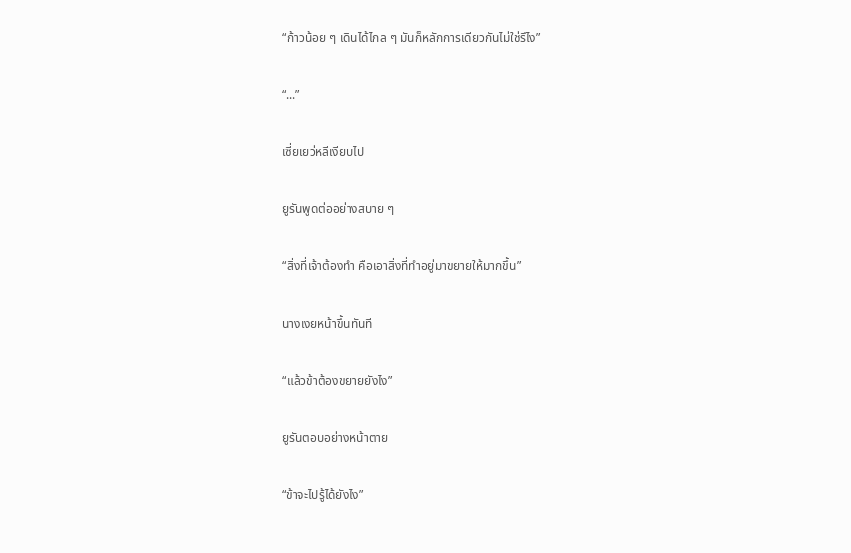“ก้าวน้อย ๆ เดินได้ไกล ๆ มันก็หลักการเดียวกันไม่ใช่รึไง”

“...”

เซี่ยเยว่หลีเงียบไป

ยูรันพูดต่ออย่างสบาย ๆ

“สิ่งที่เจ้าต้องทำ คือเอาสิ่งที่ทำอยู่มาขยายให้มากขึ้น”

นางเงยหน้าขึ้นทันที

“แล้วข้าต้องขยายยังไง”

ยูรันตอบอย่างหน้าตาย

“ข้าจะไปรู้ได้ยังไง”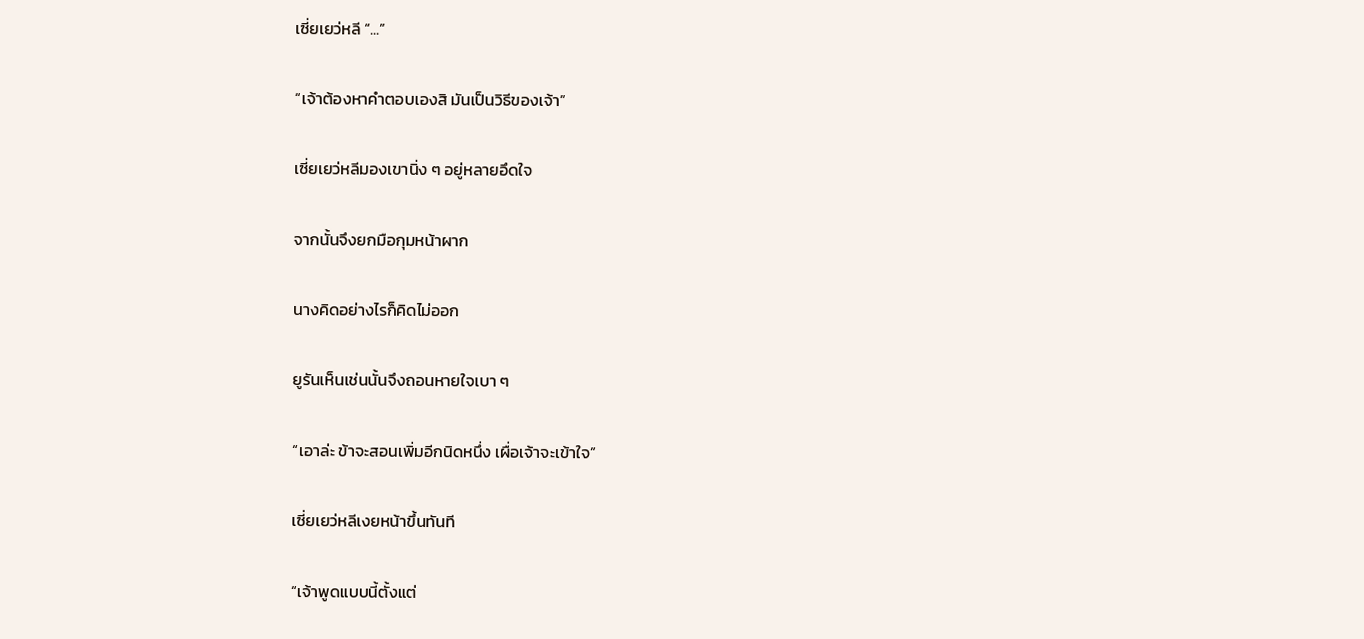เซี่ยเยว่หลี “...”

“เจ้าต้องหาคำตอบเองสิ มันเป็นวิธีของเจ้า”

เซี่ยเยว่หลีมองเขานิ่ง ๆ อยู่หลายอึดใจ

จากนั้นจึงยกมือกุมหน้าผาก

นางคิดอย่างไรก็คิดไม่ออก

ยูรันเห็นเช่นนั้นจึงถอนหายใจเบา ๆ

“เอาล่ะ ข้าจะสอนเพิ่มอีกนิดหนึ่ง เผื่อเจ้าจะเข้าใจ”

เซี่ยเยว่หลีเงยหน้าขึ้นทันที

“เจ้าพูดแบบนี้ตั้งแต่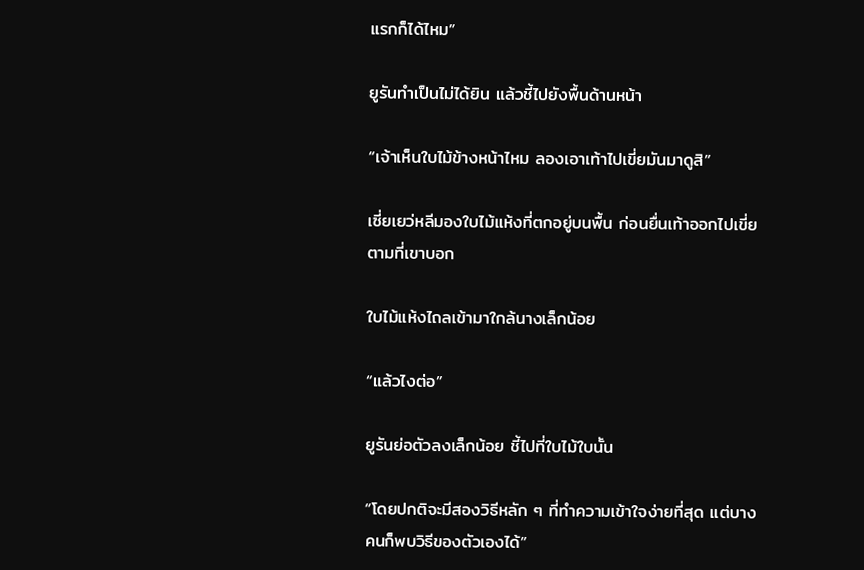แรกก็ได้ไหม”

ยูรันทำเป็นไม่ได้ยิน แล้วชี้ไปยังพื้นด้านหน้า

“เจ้าเห็นใบไม้ข้างหน้าไหม ลองเอาเท้าไปเขี่ยมันมาดูสิ”

เซี่ยเยว่หลีมองใบไม้แห้งที่ตกอยู่บนพื้น ก่อนยื่นเท้าออกไปเขี่ยตามที่เขาบอก

ใบไม้แห้งไถลเข้ามาใกล้นางเล็กน้อย

“แล้วไงต่อ”

ยูรันย่อตัวลงเล็กน้อย ชี้ไปที่ใบไม้ใบนั้น

“โดยปกติจะมีสองวิธีหลัก ๆ ที่ทำความเข้าใจง่ายที่สุด แต่บางคนก็พบวิธีของตัวเองได้”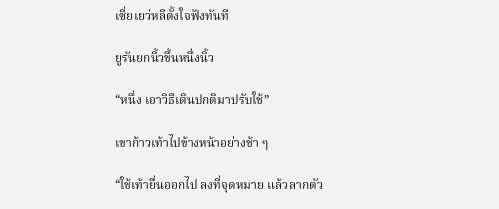เซี่ยเยว่หลีตั้งใจฟังทันที

ยูรันยกนิ้วขึ้นหนึ่งนิ้ว

“หนึ่ง เอาวิธีเดินปกติมาปรับใช้”

เขาก้าวเท้าไปข้างหน้าอย่างช้า ๆ

“ใช้เท้ายื่นออกไป ลงที่จุดหมาย แล้วลากตัว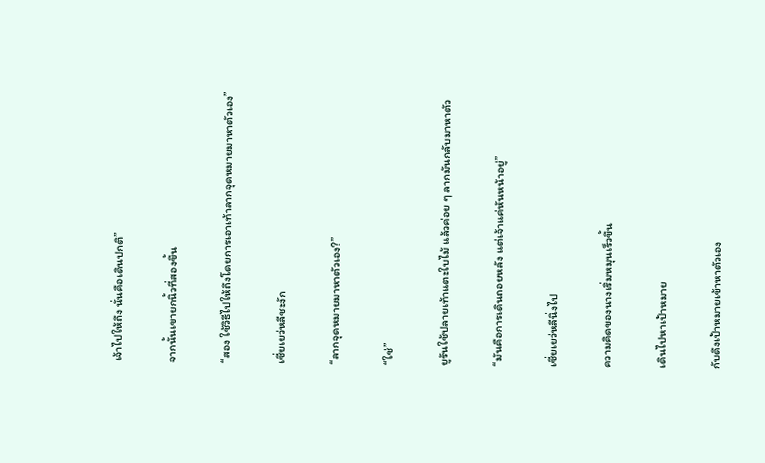เจ้าไปให้ถึง นั่นคือเดินปกติ”

จากนั้นเขายกนิ้วที่สองขึ้น

“สอง ใช้วิธีไปให้ถึงโดยการเอาเท้าลากจุดหมายมาหาตัวเอง”

เซี่ยเยว่หลีชะงัก

“ลากจุดหมายมาหาตัวเอง?”

“ใช่”

ยูรันใช้ปลายเท้าแตะใบไม้ แล้วค่อย ๆ ลากมันกลับมาหาตัว

“มันคือการเดินถอยหลัง แต่เจ้าแค่หันหน้าอยู่”

เซี่ยเยว่หลีนิ่งไป

ความคิดของนางเริ่มหมุนเร็วขึ้น

เดินไปหาเป้าหมาย

กับดึงเป้าหมายเข้าหาตัวเอง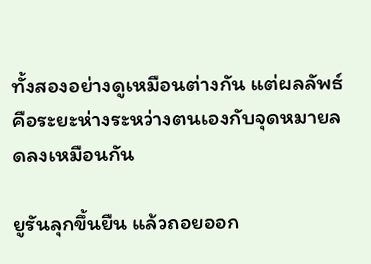ทั้งสองอย่างดูเหมือนต่างกัน แต่ผลลัพธ์คือระยะห่างระหว่างตนเองกับจุดหมายลดลงเหมือนกัน

ยูรันลุกขึ้นยืน แล้วถอยออก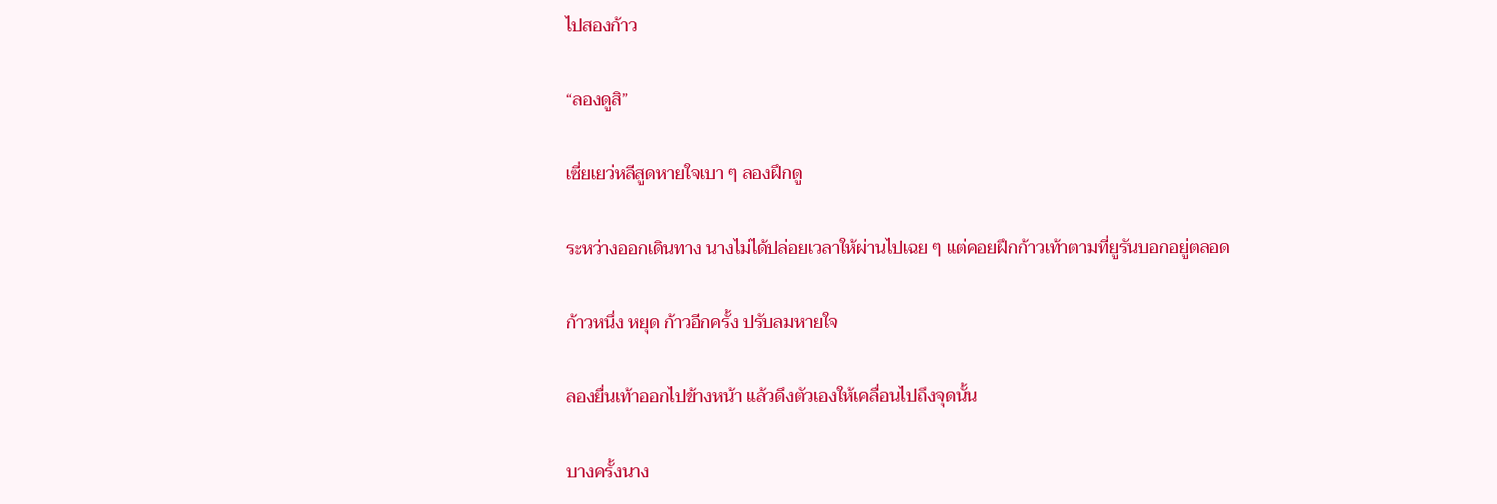ไปสองก้าว

“ลองดูสิ”

เซี่ยเยว่หลีสูดหายใจเบา ๆ ลองฝึกดู

ระหว่างออกเดินทาง นางไม่ได้ปล่อยเวลาให้ผ่านไปเฉย ๆ แต่คอยฝึกก้าวเท้าตามที่ยูรันบอกอยู่ตลอด

ก้าวหนึ่ง หยุด ก้าวอีกครั้ง ปรับลมหายใจ

ลองยื่นเท้าออกไปข้างหน้า แล้วดึงตัวเองให้เคลื่อนไปถึงจุดนั้น

บางครั้งนาง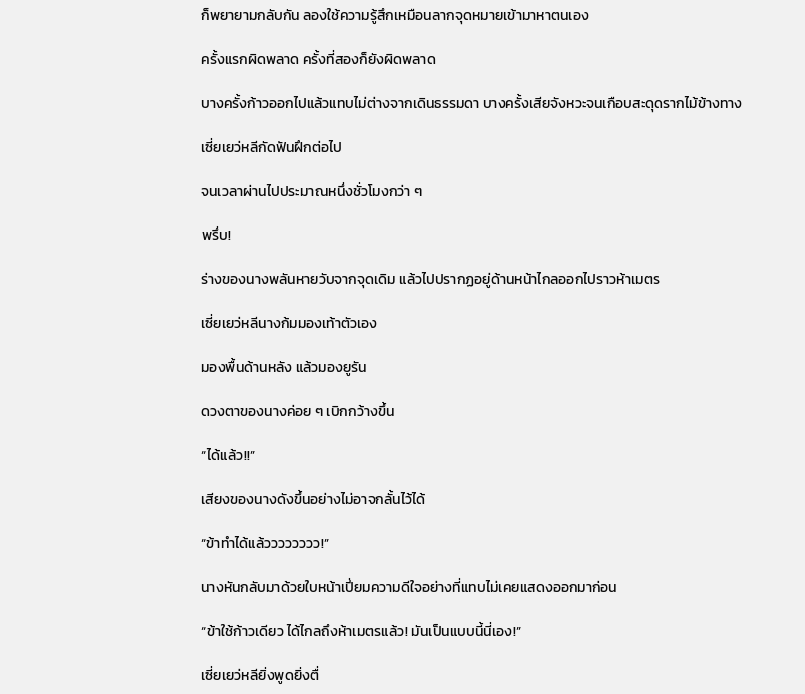ก็พยายามกลับกัน ลองใช้ความรู้สึกเหมือนลากจุดหมายเข้ามาหาตนเอง

ครั้งแรกผิดพลาด ครั้งที่สองก็ยังผิดพลาด

บางครั้งก้าวออกไปแล้วแทบไม่ต่างจากเดินธรรมดา บางครั้งเสียจังหวะจนเกือบสะดุดรากไม้ข้างทาง

เซี่ยเยว่หลีกัดฟันฝึกต่อไป

จนเวลาผ่านไปประมาณหนึ่งชั่วโมงกว่า ๆ

พรึ่บ!

ร่างของนางพลันหายวับจากจุดเดิม แล้วไปปรากฏอยู่ด้านหน้าไกลออกไปราวห้าเมตร

เซี่ยเยว่หลีนางก้มมองเท้าตัวเอง

มองพื้นด้านหลัง แล้วมองยูรัน

ดวงตาของนางค่อย ๆ เบิกกว้างขึ้น

“ได้แล้ว!!”

เสียงของนางดังขึ้นอย่างไม่อาจกลั้นไว้ได้

“ข้าทำได้แล้วววววววว!”

นางหันกลับมาด้วยใบหน้าเปี่ยมความดีใจอย่างที่แทบไม่เคยแสดงออกมาก่อน

“ข้าใช้ก้าวเดียว ได้ไกลถึงห้าเมตรแล้ว! มันเป็นแบบนี้นี่เอง!”

เซี่ยเยว่หลียิ่งพูดยิ่งตื่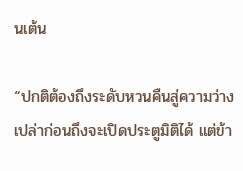นเต้น

“ปกติต้องถึงระดับหวนคืนสู่ความว่างเปล่าก่อนถึงจะเปิดประตูมิติได้ แต่ข้า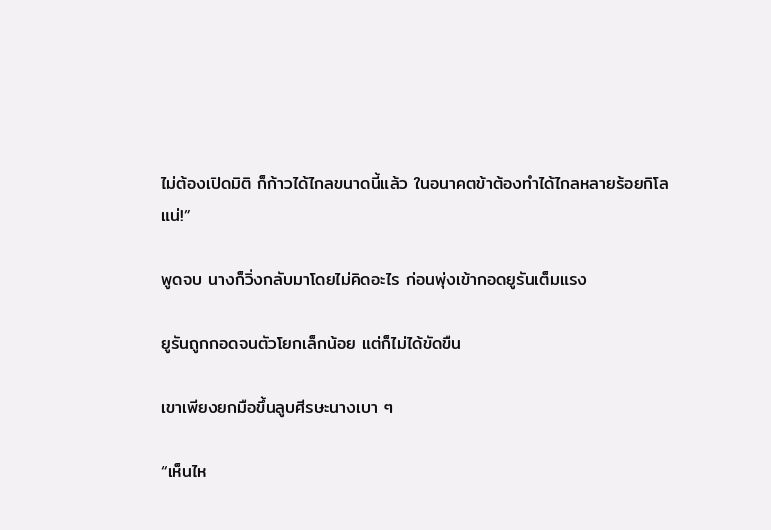ไม่ต้องเปิดมิติ ก็ก้าวได้ไกลขนาดนี้แล้ว ในอนาคตข้าต้องทำได้ไกลหลายร้อยกิโลแน่!”

พูดจบ นางก็วิ่งกลับมาโดยไม่คิดอะไร ก่อนพุ่งเข้ากอดยูรันเต็มแรง

ยูรันถูกกอดจนตัวโยกเล็กน้อย แต่ก็ไม่ได้ขัดขืน

เขาเพียงยกมือขึ้นลูบศีรษะนางเบา ๆ

“เห็นไห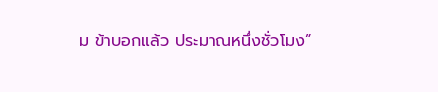ม ข้าบอกแล้ว ประมาณหนึ่งชั่วโมง”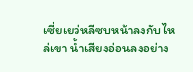เซี่ยเยว่หลีซบหน้าลงกับไหล่เขา น้ำเสียงอ่อนลงอย่าง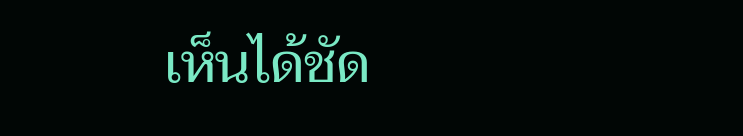เห็นได้ชัด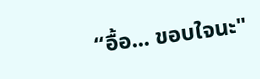“อื้อ... ขอบใจนะ"